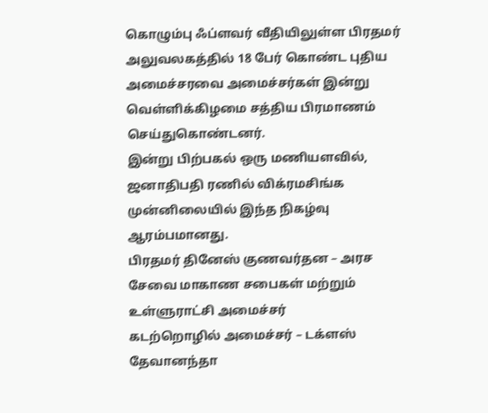கொழும்பு ஃப்ளவர் வீதியிலுள்ள பிரதமர் அலுவலகத்தில் 18 பேர் கொண்ட புதிய அமைச்சரவை அமைச்சர்கள் இன்று வெள்ளிக்கிழமை சத்திய பிரமாணம் செய்துகொண்டனர்.
இன்று பிற்பகல் ஒரு மணியளவில், ஜனாதிபதி ரணில் விக்ரமசிங்க முன்னிலையில் இந்த நிகழ்வு ஆரம்பமானது.
பிரதமர் தினேஸ் குணவர்தன – அரச சேவை மாகாண சபைகள் மற்றும் உள்ளுராட்சி அமைச்சர்
கடற்றொழில் அமைச்சர் – டக்ளஸ் தேவானந்தா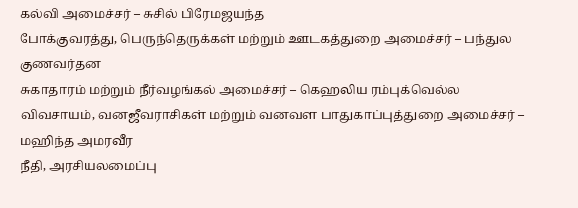கல்வி அமைச்சர் – சுசில் பிரேமஜயந்த
போக்குவரத்து, பெருந்தெருக்கள் மற்றும் ஊடகத்துறை அமைச்சர் – பந்துல குணவர்தன
சுகாதாரம் மற்றும் நீர்வழங்கல் அமைச்சர் – கெஹலிய ரம்புக்வெல்ல
விவசாயம், வனஜீவராசிகள் மற்றும் வனவள பாதுகாப்புத்துறை அமைச்சர் – மஹிந்த அமரவீர
நீதி, அரசியலமைப்பு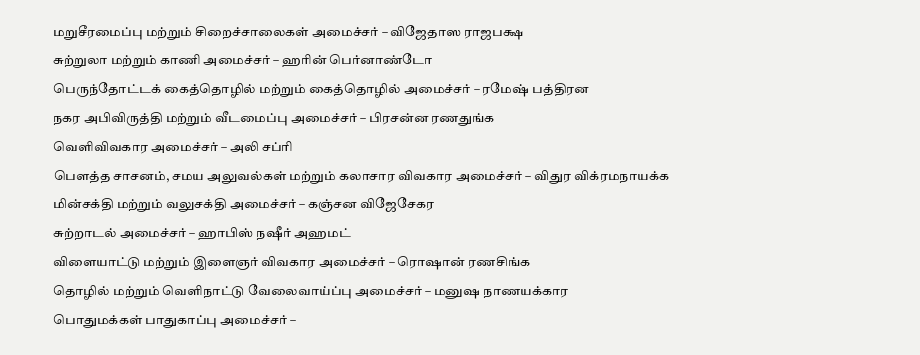மறுசீரமைப்பு மற்றும் சிறைச்சாலைகள் அமைச்சர் – விஜேதாஸ ராஜபக்ஷ
சுற்றுலா மற்றும் காணி அமைச்சர் – ஹரின் பெர்னாண்டோ
பெருந்தோட்டக் கைத்தொழில் மற்றும் கைத்தொழில் அமைச்சர் – ரமேஷ் பத்திரன
நகர அபிவிருத்தி மற்றும் வீடமைப்பு அமைச்சர் – பிரசன்ன ரணதுங்க
வெளிவிவகார அமைச்சர் – அலி சப்ரி
பௌத்த சாசனம், சமய அலுவல்கள் மற்றும் கலாசார விவகார அமைச்சர் – விதுர விக்ரமநாயக்க
மின்சக்தி மற்றும் வலுசக்தி அமைச்சர் – கஞ்சன விஜேசேகர
சுற்றாடல் அமைச்சர் – ஹாபிஸ் நஷீர் அஹமட்
விளையாட்டு மற்றும் இளைஞர் விவகார அமைச்சர் – ரொஷான் ரணசிங்க
தொழில் மற்றும் வெளிநாட்டு வேலைவாய்ப்பு அமைச்சர் – மனுஷ நாணயக்கார
பொதுமக்கள் பாதுகாப்பு அமைச்சர் –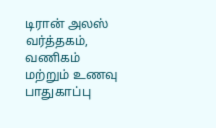டிரான் அலஸ்
வர்த்தகம், வணிகம் மற்றும் உணவு பாதுகாப்பு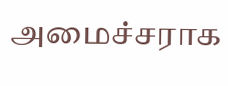அமைச்சராக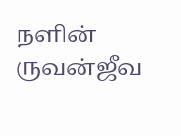நளின் ருவன்ஜீவ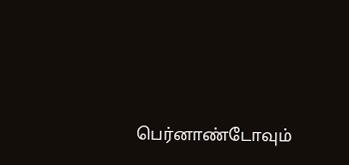பெர்னாண்டோவும்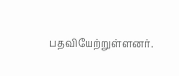பதவியேற்றுள்ளனர்.